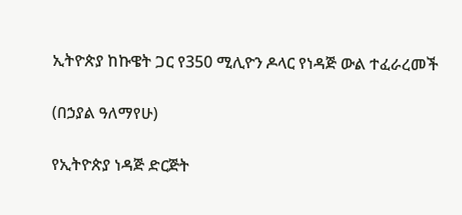ኢትዮጵያ ከኩዌት ጋር የ350 ሚሊዮን ዶላር የነዳጅ ውል ተፈራረመች

(በኃያል ዓለማየሁ)

የኢትዮጵያ ነዳጅ ድርጅት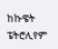ከኩዌት ፔትሮሊየም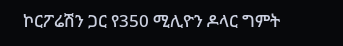ኮርፖሬሽን ጋር የ350 ሚሊዮን ዶላር ግምት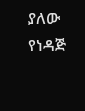ያለው የነዳጅ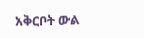አቅርቦት ውል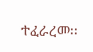ተፈራረመ፡፡